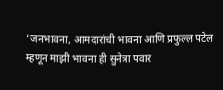‘जनभावना, आमदारांची भावना आणि प्रफुल्ल पटेल म्हणून माझी भावना ही सुनेत्रा पवार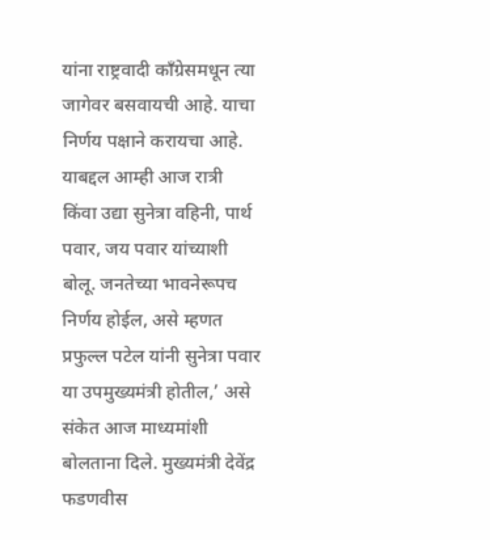यांना राष्ट्रवादी काँग्रेसमधून त्या जागेवर बसवायची आहे. याचा निर्णय पक्षाने करायचा आहे. याबद्दल आम्ही आज रात्री किंवा उद्या सुनेत्रा वहिनी, पार्थ पवार, जय पवार यांच्याशी बोलू. जनतेच्या भावनेरूपच निर्णय होईल, असे म्हणत प्रफुल्ल पटेल यांनी सुनेत्रा पवार या उपमुख्यमंत्री होतील,’ असे संकेत आज माध्यमांशी बोलताना दिले. मुख्यमंत्री देवेंद्र फडणवीस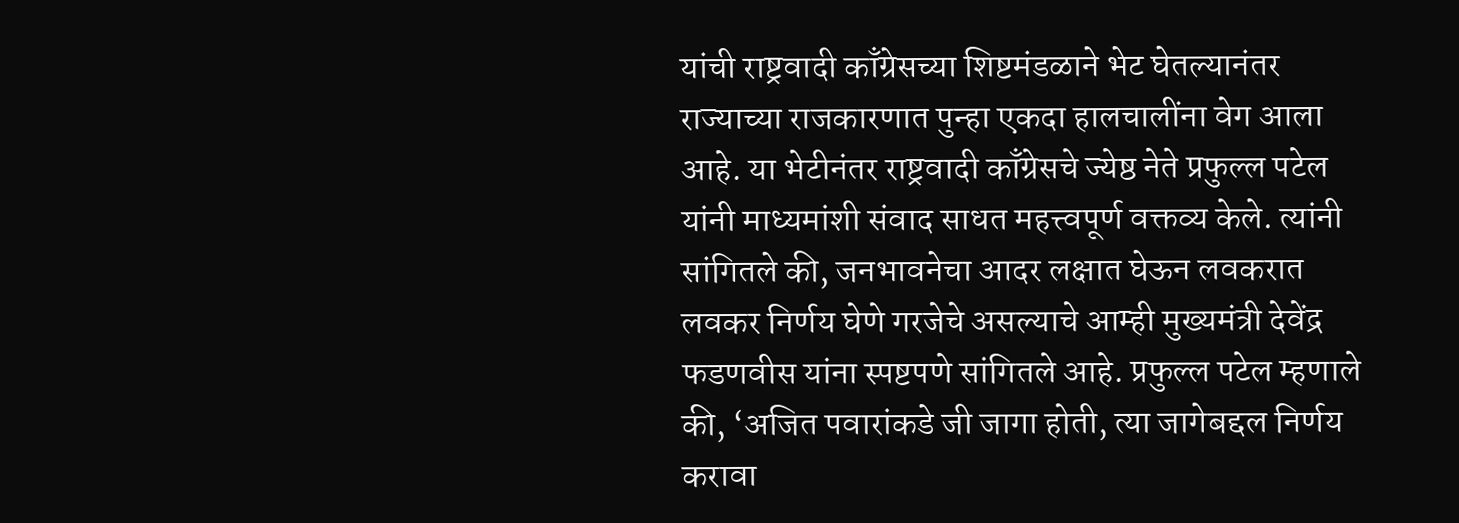यांची राष्ट्रवादी काँग्रेसच्या शिष्टमंडळाने भेट घेतल्यानंतर राज्याच्या राजकारणात पुन्हा एकदा हालचालींना वेग आला आहे. या भेटीनंतर राष्ट्रवादी काँग्रेसचे ज्येष्ठ नेते प्रफुल्ल पटेल यांनी माध्यमांशी संवाद साधत महत्त्वपूर्ण वक्तव्य केले. त्यांनी सांगितले की, जनभावनेचा आदर लक्षात घेऊन लवकरात लवकर निर्णय घेणे गरजेचे असल्याचे आम्ही मुख्यमंत्री देवेंद्र फडणवीस यांना स्पष्टपणे सांगितले आहे. प्रफुल्ल पटेल म्हणाले की, ‘अजित पवारांकडे जी जागा होती, त्या जागेबद्दल निर्णय करावा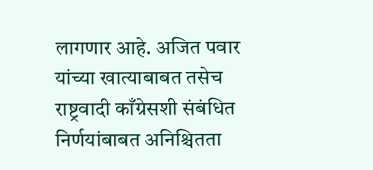लागणार आहे. अजित पवार यांच्या खात्याबाबत तसेच राष्ट्रवादी काँग्रेसशी संबंधित निर्णयांबाबत अनिश्चितता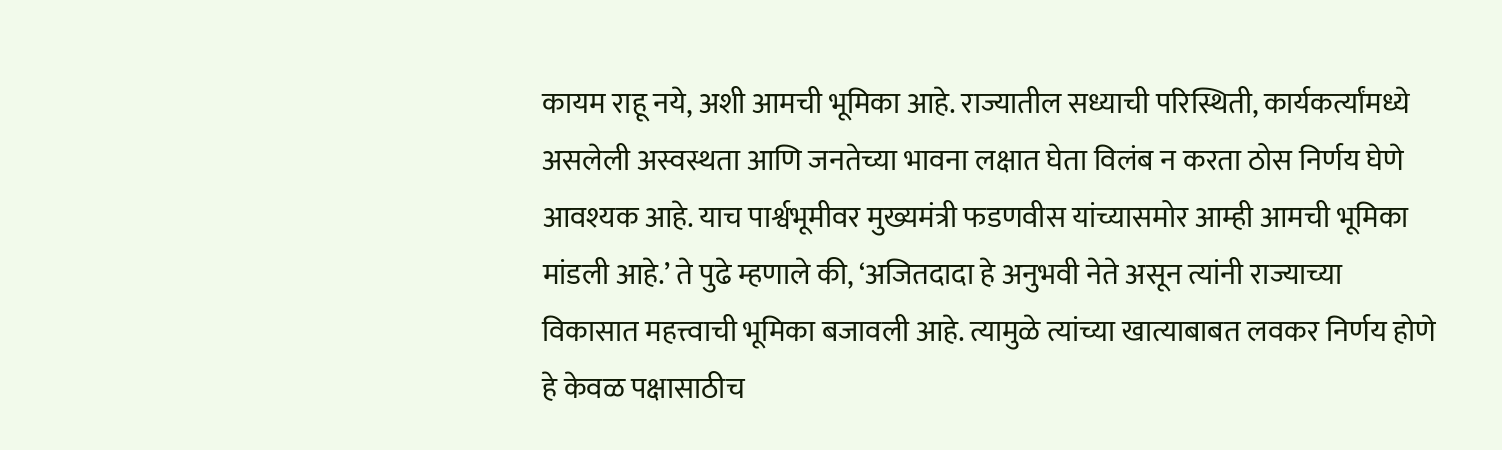कायम राहू नये, अशी आमची भूमिका आहे. राज्यातील सध्याची परिस्थिती, कार्यकर्त्यांमध्ये असलेली अस्वस्थता आणि जनतेच्या भावना लक्षात घेता विलंब न करता ठोस निर्णय घेणे आवश्यक आहे. याच पार्श्वभूमीवर मुख्यमंत्री फडणवीस यांच्यासमोर आम्ही आमची भूमिका मांडली आहे.’ ते पुढे म्हणाले की, ‘अजितदादा हे अनुभवी नेते असून त्यांनी राज्याच्या विकासात महत्त्वाची भूमिका बजावली आहे. त्यामुळे त्यांच्या खात्याबाबत लवकर निर्णय होणे हे केवळ पक्षासाठीच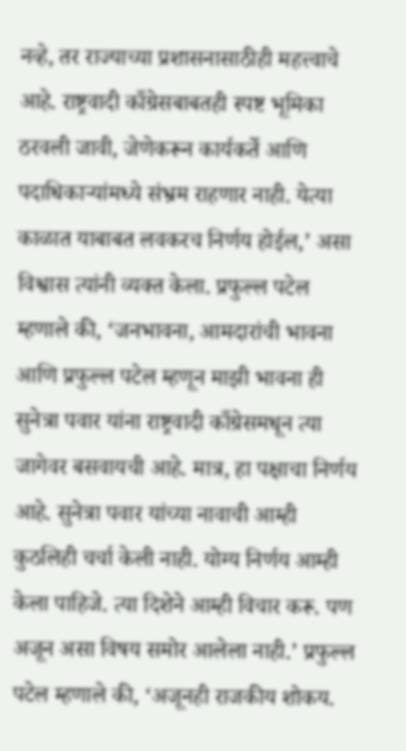नव्हे, तर राज्याच्या प्रशासनासाठीही महत्त्वाचे आहे. राष्ट्रवादी काँग्रेसबाबतही स्पष्ट भूमिका ठरवली जावी, जेणेकरून कार्यकर्ते आणि पदाधिकाऱ्यांमध्ये संभ्रम राहणार नाही. येत्या काळात याबाबत लवकरच निर्णय होईल,’ असा विश्वास त्यांनी व्यक्त केला. प्रफुल्ल पटेल म्हणाले की, ‘जनभावना, आमदारांची भावना आणि प्रफुल्ल पटेल म्हणून माझी भावना ही सुनेत्रा पवार यांना राष्ट्रवादी काँग्रेसमधून त्या जागेवर बसवायची आहे. मात्र, हा पक्षाचा निर्णय आहे. सुनेत्रा पवार यांच्या नावाची आम्ही कुठलिही चर्चा केली नाही. योग्य निर्णय आम्ही केला पाहिजे. त्या दिशेने आम्ही विचार करू. पण अजून असा विषय समोर आलेला नाही.’ प्रफुल्ल पटेल म्हणाले की, ‘अजूनही राजकीय शोकय.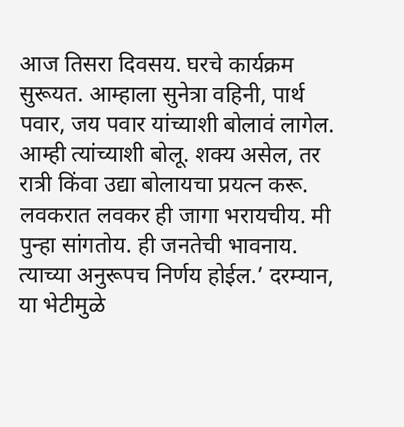आज तिसरा दिवसय. घरचे कार्यक्रम सुरूयत. आम्हाला सुनेत्रा वहिनी, पार्थ पवार, जय पवार यांच्याशी बोलावं लागेल. आम्ही त्यांच्याशी बोलू. शक्य असेल, तर रात्री किंवा उद्या बोलायचा प्रयत्न करू. लवकरात लवकर ही जागा भरायचीय. मी पुन्हा सांगतोय. ही जनतेची भावनाय. त्याच्या अनुरूपच निर्णय होईल.’ दरम्यान, या भेटीमुळे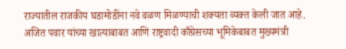राज्यातील राजकीय घडामोडींना नवे वळण मिळण्याची शक्यता व्यक्त केली जात आहे. अजित पवार यांच्या खात्याबाबत आणि राष्ट्रवादी काँग्रेसच्या भूमिकेबाबत मुख्यमंत्री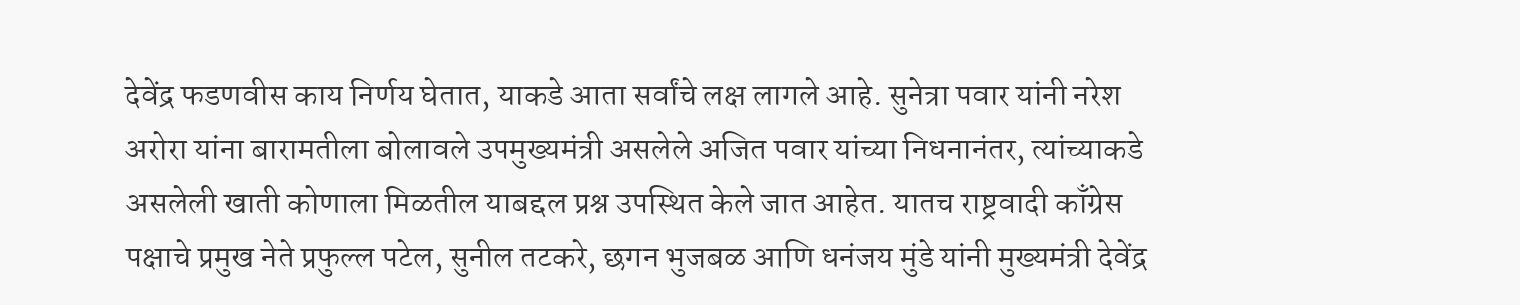देवेंद्र फडणवीस काय निर्णय घेतात, याकडे आता सर्वांचे लक्ष लागले आहे. सुनेत्रा पवार यांनी नरेश अरोरा यांना बारामतीला बोलावले उपमुख्यमंत्री असलेले अजित पवार यांच्या निधनानंतर, त्यांच्याकडे असलेली खाती कोणाला मिळतील याबद्दल प्रश्न उपस्थित केले जात आहेत. यातच राष्ट्रवादी काँग्रेस पक्षाचे प्रमुख नेते प्रफुल्ल पटेल, सुनील तटकरे, छगन भुजबळ आणि धनंजय मुंडे यांनी मुख्यमंत्री देवेंद्र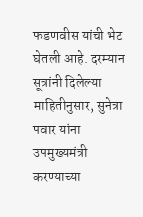फडणवीस यांची भेट घेतली आहे. दरम्यान सूत्रांनी दिलेल्या माहितीनुसार, सुनेत्रा पवार यांना उपमुख्यमंत्री करण्याच्या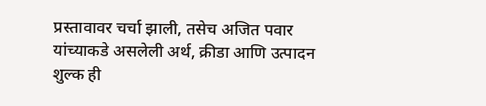प्रस्तावावर चर्चा झाली, तसेच अजित पवार यांच्याकडे असलेली अर्थ, क्रीडा आणि उत्पादन शुल्क ही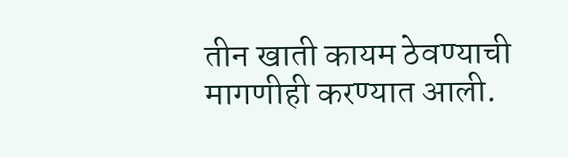तीन खाती कायम ठेवण्याची मागणीही करण्यात आली.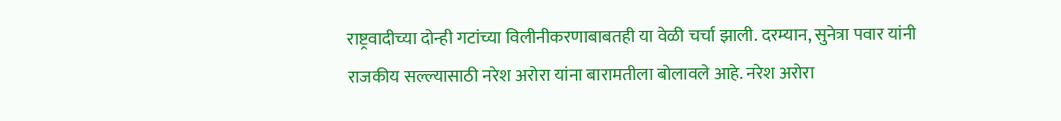राष्ट्रवादीच्या दोन्ही गटांच्या विलीनीकरणाबाबतही या वेळी चर्चा झाली. दरम्यान, सुनेत्रा पवार यांनी राजकीय सल्ल्यासाठी नरेश अरोरा यांना बारामतीला बोलावले आहे. नरेश अरोरा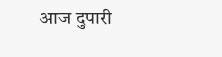आज दुपारी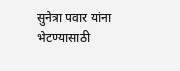सुनेत्रा पवार यांना भेटण्यासाठी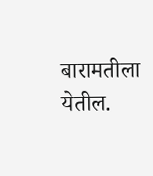बारामतीला येतील.